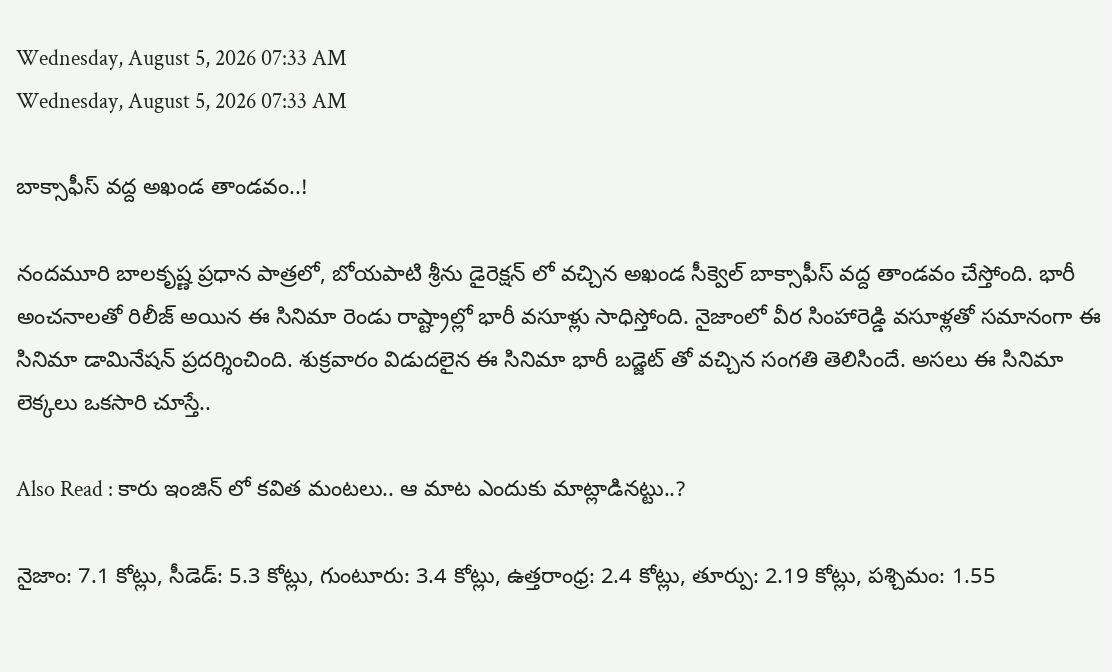Wednesday, August 5, 2026 07:33 AM
Wednesday, August 5, 2026 07:33 AM

బాక్సాఫీస్ వద్ద అఖండ తాండవం..!

నందమూరి బాలకృష్ణ ప్రధాన పాత్రలో, బోయపాటి శ్రీను డైరెక్షన్ లో వచ్చిన అఖండ సీక్వెల్ బాక్సాఫీస్ వద్ద తాండవం చేస్తోంది. భారీ అంచనాలతో రిలీజ్ అయిన ఈ సినిమా రెండు రాష్ట్రాల్లో భారీ వసూళ్లు సాధిస్తోంది. నైజాంలో వీర సింహారెడ్డి వసూళ్లతో సమానంగా ఈ సినిమా డామినేషన్ ప్రదర్శించింది. శుక్రవారం విడుదలైన ఈ సినిమా భారీ బడ్జెట్ తో వచ్చిన సంగతి తెలిసిందే. అసలు ఈ సినిమా లెక్కలు ఒకసారి చూస్తే..

Also Read : కారు ఇంజిన్ లో కవిత మంటలు.. ఆ మాట ఎందుకు మాట్లాడినట్టు..?

నైజాం: 7.1 కోట్లు, సీడెడ్: 5.3 కోట్లు, గుంటూరు: 3.4 కోట్లు, ఉత్తరాంధ్ర: 2.4 కోట్లు, తూర్పు: 2.19 కోట్లు, పశ్చిమం: 1.55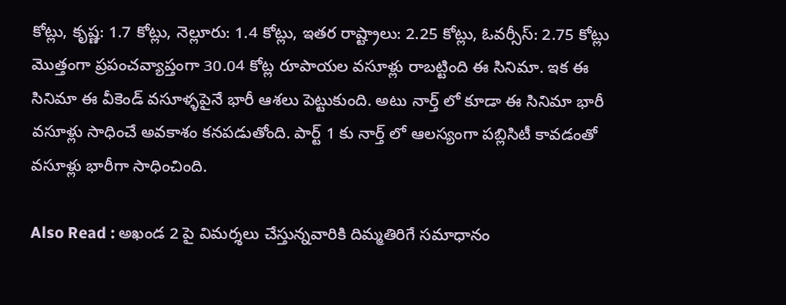కోట్లు, కృష్ణ: 1.7 కోట్లు, నెల్లూరు: 1.4 కోట్లు, ఇతర రాష్ట్రాలు: 2.25 కోట్లు, ఓవర్సీస్: 2.75 కోట్లు మొత్తంగా ప్రపంచవ్యాప్తంగా 30.04 కోట్ల రూపాయల వసూళ్లు రాబట్టింది ఈ సినిమా. ఇక ఈ సినిమా ఈ వీకెండ్ వసూళ్ళపైనే భారీ ఆశలు పెట్టుకుంది. అటు నార్త్ లో కూడా ఈ సినిమా భారీ వసూళ్లు సాధించే అవకాశం కనపడుతోంది. పార్ట్ 1 కు నార్త్ లో ఆలస్యంగా పబ్లిసిటీ కావడంతో వసూళ్లు భారీగా సాధించింది.

Also Read : అఖండ 2 పై విమర్శలు చేస్తున్నవారికి దిమ్మతిరిగే సమాధానం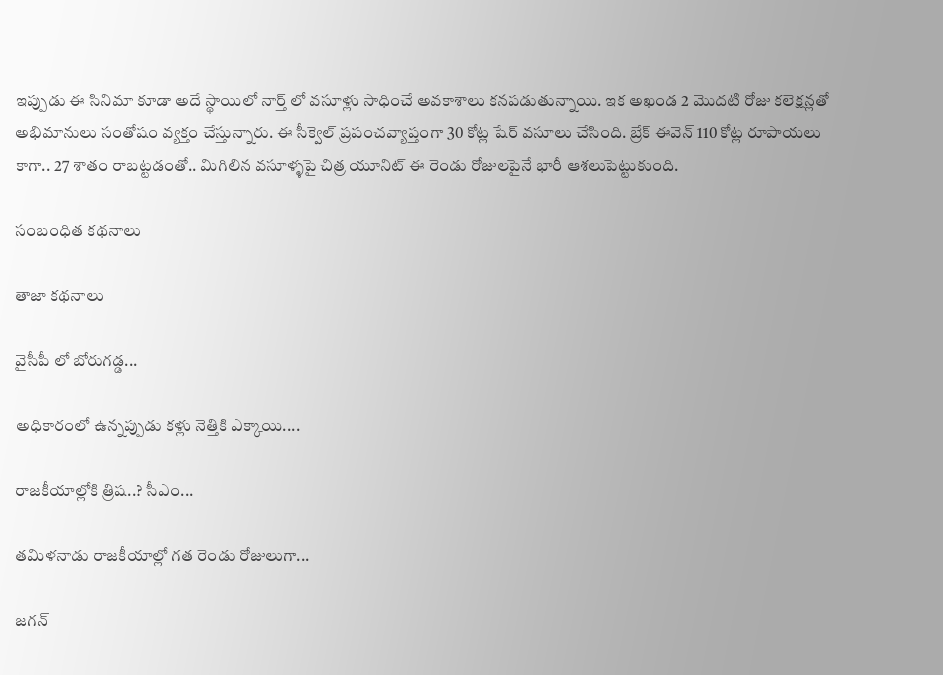ఇప్పుడు ఈ సినిమా కూడా అదే స్థాయిలో నార్త్ లో వసూళ్లు సాధించే అవకాశాలు కనపడుతున్నాయి. ఇక అఖండ 2 మొదటి రోజు కలెక్షన్లతో అభిమానులు సంతోషం వ్యక్తం చేస్తున్నారు. ఈ సీక్వెల్ ప్రపంచవ్యాప్తంగా 30 కోట్ల షేర్ వసూలు చేసింది. బ్రేక్ ఈవెన్ 110 కోట్ల రూపాయలు కాగా.. 27 శాతం రాబట్టడంతో.. మిగిలిన వసూళ్ళపై చిత్ర యూనిట్ ఈ రెండు రోజులపైనే భారీ ఆశలుపెట్టుకుంది.

సంబంధిత కథనాలు

తాజా కథనాలు

వైసీపీ లో బోరుగడ్డ...

అధికారంలో ఉన్నప్పుడు కళ్లు నెత్తికి ఎక్కాయి....

రాజకీయాల్లోకి త్రిష..? సీఎం...

తమిళనాడు రాజకీయాల్లో గత రెండు రోజులుగా...

జగన్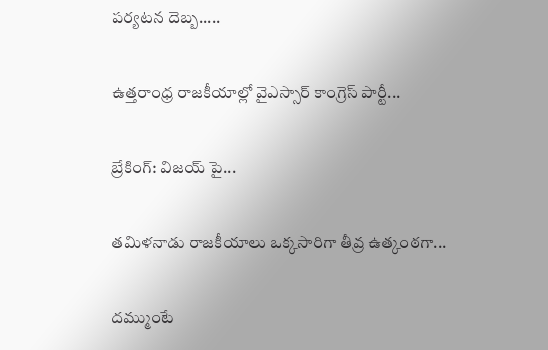పర్యటన దెబ్బ.....

ఉత్తరాంధ్ర రాజకీయాల్లో వైఎస్సార్ కాంగ్రెస్ పార్టీ...

బ్రేకింగ్: విజయ్ పై...

తమిళనాడు రాజకీయాలు ఒక్కసారిగా తీవ్ర ఉత్కంఠగా...

దమ్ముంటే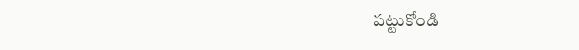పట్టుకోండి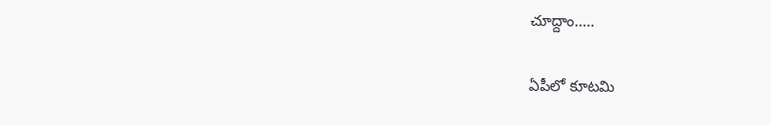చూద్దాం.....

ఏపీలో కూటమి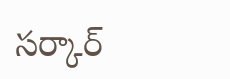సర్కార్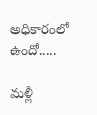అధికారంలో ఉందో.....

మళ్లీ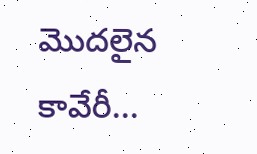మొదలైన కావేరీ...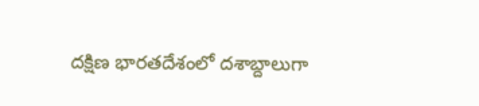దక్షిణ భారతదేశంలో దశాబ్దాలుగా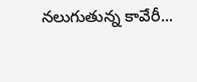నలుగుతున్న కావేరీ...